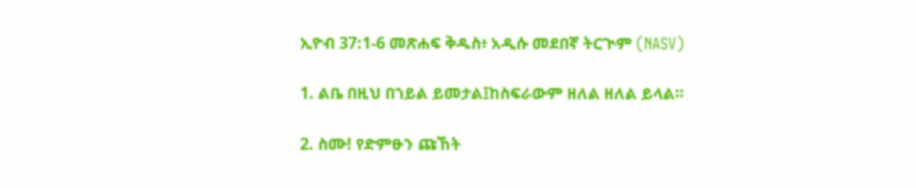ኢዮብ 37:1-6 መጽሐፍ ቅዱስ፥ አዲሱ መደበኛ ትርጒም (NASV)

1. ልቤ በዚህ በኀይል ይመታል፤ከስፍራውም ዘለል ዘለል ይላል።

2. ስሙ! የድምፁን ጩኸት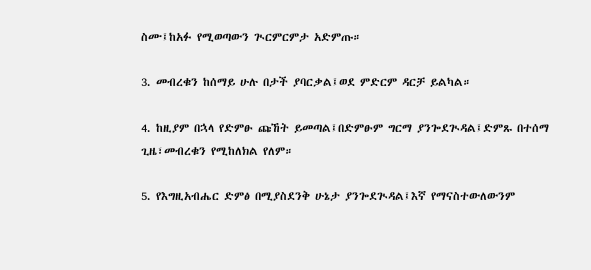ስሙ፤ከአፉ የሚወጣውን ጒርምርምታ አድምጡ።

3. መብረቁን ከሰማይ ሁሉ በታች ያባርቃል፤ወደ ምድርም ዳርቻ ይልካል።

4. ከዚያም በኋላ የድምፁ ጩኸት ይመጣል፤በድምፁም ግርማ ያንጐደጒዳል፤ድምጹ በተሰማ ጊዜ፣መብረቁን የሚከለክል የለም።

5. የእግዚአብሔር ድምፅ በሚያስደንቅ ሁኔታ ያንጐደጒዳል፤እኛ የማናስተውለውንም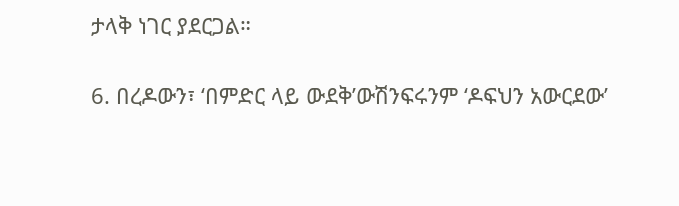ታላቅ ነገር ያደርጋል።

6. በረዶውን፣ ‘በምድር ላይ ውደቅ’ውሽንፍሩንም ‘ዶፍህን አውርደው’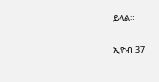ይላል።

ኢዮብ 37